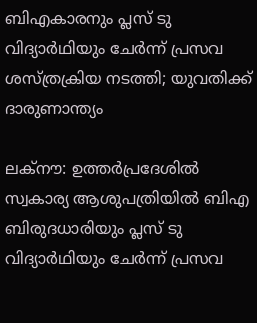ബിഎകാരനും പ്ലസ് ടു വിദ്യാര്‍ഥിയും ചേർന്ന് പ്രസവ ശസ്ത്രക്രിയ നടത്തി; യുവതിക്ക് ദാരുണാന്ത്യം

ലക്നൗ: ഉത്തർപ്രദേശിൽ സ്വകാര്യ ആശുപത്രിയിൽ ബിഎ ബിരുദധാരിയും പ്ലസ് ടു വിദ്യാര്‍ഥിയും ചേർന്ന് പ്രസവ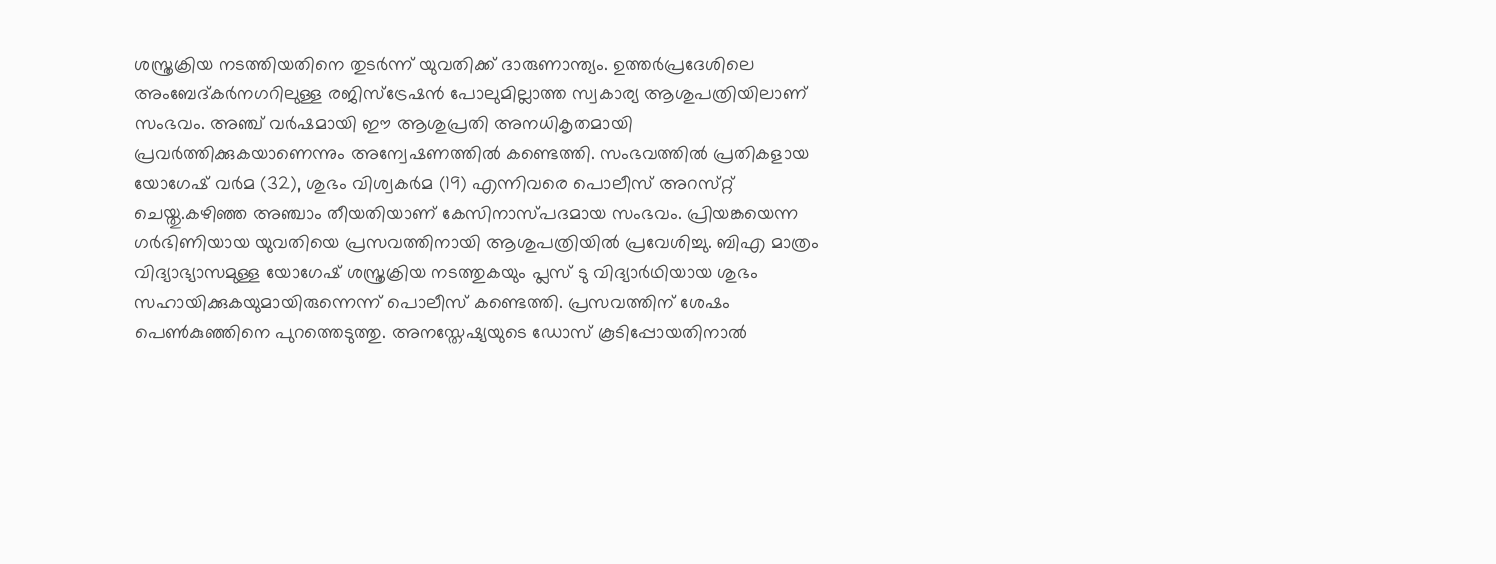ശസ്ത്രക്രിയ നടത്തിയതിനെ തുടർന്ന് യുവതിക്ക് ദാരുണാന്ത്യം. ഉത്തർപ്രദേശിലെ അംബേദ്‌കർനഗറിലുള്ള രജിസ്ട്രേഷൻ പോലുമില്ലാത്ത സ്വകാര്യ ആശുപത്രിയിലാണ് സംഭവം. അഞ്ച് വർഷമായി ഈ ആശുപ്രതി അനധികൃതമായി പ്രവർത്തിക്കുകയാണെന്നും അന്വേഷണത്തിൽ കണ്ടെത്തി. സംഭവത്തിൽ പ്രതികളായ യോഗേഷ് വർമ (32), ശുഭം വിശ്വകർമ (19) എന്നിവരെ പൊലീസ് അറസ്‌റ്റ് ചെയ്തു.കഴിഞ്ഞ അഞ്ചാം തീയതിയാണ് കേസിനാസ്പദമായ സംഭവം. പ്രിയങ്കയെന്ന ഗർഭിണിയായ യുവതിയെ പ്രസവത്തിനായി ആശുപത്രിയിൽ പ്രവേശിച്ചു. ബിഎ മാത്രം വിദ്യാഭ്യാസമുള്ള യോഗേഷ് ശസ്ത്രക്രിയ നടത്തുകയും പ്ലസ് ടു വിദ്യാര്‍ഥിയായ ശുഭം സഹായിക്കുകയുമായിരുന്നെന്ന് പൊലീസ് കണ്ടെത്തി. പ്രസവത്തിന് ശേഷം പെൺകുഞ്ഞിനെ പുറത്തെടുത്തു. അനസ്തേഷ്യയുടെ ഡോസ് കൂടിപ്പോയതിനാൽ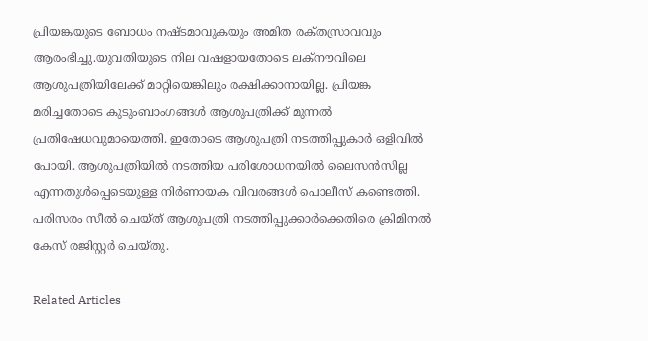പ്രിയങ്കയുടെ ബോധം നഷ്ടമാവുകയും അമിത രക്‌തസ്രാവവും ആരംഭിച്ചു.യുവതിയുടെ നില വഷളായതോടെ ലക്നൗവിലെ ആശുപത്രിയിലേക്ക് മാറ്റിയെങ്കിലും രക്ഷിക്കാനായില്ല. പ്രിയങ്ക മരിച്ചതോടെ കുടുംബാംഗങ്ങൾ ആശുപത്രിക്ക് മുന്നൽ പ്രതിഷേധവുമായെത്തി. ഇതോടെ ആശുപത്രി നടത്തിപ്പുകാർ ഒളിവിൽ പോയി. ആശുപത്രിയിൽ നടത്തിയ പരിശോധനയിൽ ലൈസൻസില്ല എന്നതുൾപ്പെടെയുള്ള നിർണായക വിവരങ്ങൾ പൊലീസ് കണ്ടെത്തി. പരിസരം സീൽ ചെയ്ത് ആശുപത്രി നടത്തിപ്പുക്കാർക്കെതിരെ ക്രിമിനൽ കേസ് രജിസ്റ്റർ ചെയ്തു.

Related Articles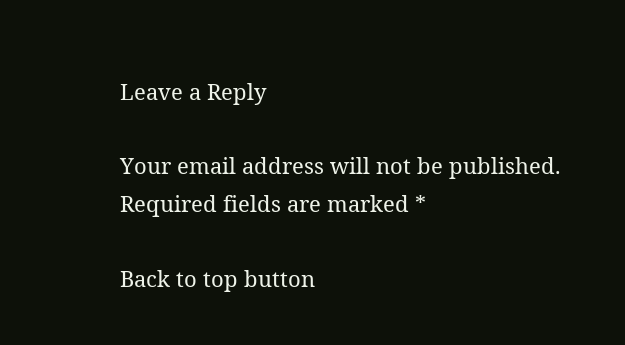Leave a Reply

Your email address will not be published. Required fields are marked *

Back to top button